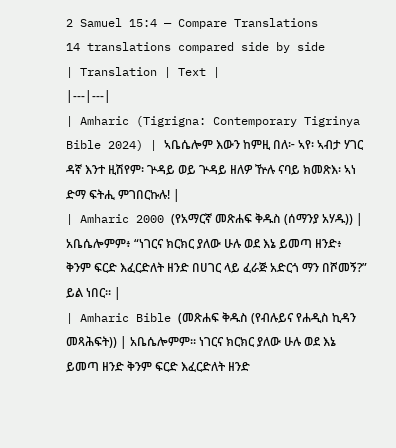2 Samuel 15:4 — Compare Translations
14 translations compared side by side
| Translation | Text |
|---|---|
| Amharic (Tigrigna: Contemporary Tigrinya Bible 2024) | ኣቤሴሎም እውን ከምዚ በለ፦ ኣየ፡ ኣብታ ሃገር ዳኛ እንተ ዚሽየም፡ ጕዳይ ወይ ጕዳይ ዘለዎ ዅሉ ናባይ ክመጽእ፡ ኣነ ድማ ፍትሒ ምገበርኩሉ! |
| Amharic 2000 (የአማርኛ መጽሐፍ ቅዱስ (ሰማንያ አሃዱ)) | አቤሴሎምም፥ “ነገርና ክርክር ያለው ሁሉ ወደ እኔ ይመጣ ዘንድ፥ ቅንም ፍርድ እፈርድለት ዘንድ በሀገር ላይ ፈራጅ አድርጎ ማን በሾመኝ?” ይል ነበር። |
| Amharic Bible (መጽሐፍ ቅዱስ (የብሉይና የሐዲስ ኪዳን መጻሕፍት)) | አቤሴሎምም። ነገርና ክርክር ያለው ሁሉ ወደ እኔ ይመጣ ዘንድ ቅንም ፍርድ እፈርድለት ዘንድ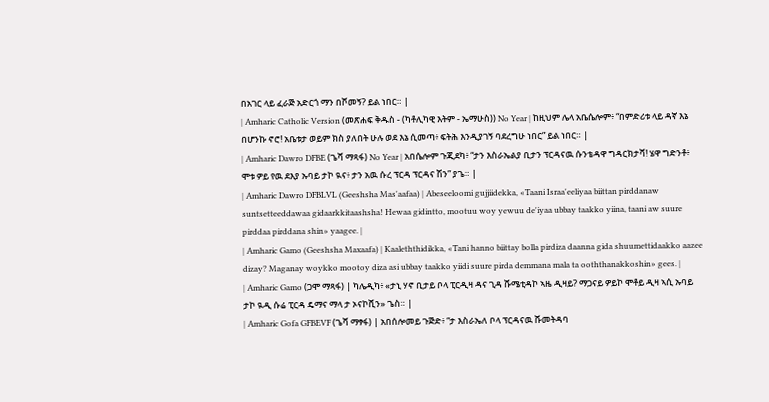በአገር ላይ ፈራጅ አድርጎ ማን በሾመኝ? ይል ነበር። |
| Amharic Catholic Version (መጽሐፍ ቅዱስ - (ካቶሊካዊ እትም - ኤማሁስ)) No Year | ከዚህም ሌላ አቤሴሎም፥ “በምድሪቱ ላይ ዳኛ እኔ በሆንኩ ኖሮ! አቤቱታ ወይም ክስ ያለበት ሁሉ ወደ እኔ ሲመጣ፥ ፍትሕ እንዲያገኝ ባደረግሁ ነበር” ይል ነበር። |
| Amharic Dawro DFBE (ጌሻ ማጻፋ) No Year | አበሴሎም ጉጂደካ፥ “ታን እስራኤልያ ቢታን ፕርዳናዉ ሱንቴዳዋ ግዳርክታሻ! ሄዋ ግድንቶ፥ ሞቱ ዎይ የዉ ደእያ ኡባይ ታኮ ዪና፥ ታን አዉ ሱረ ፕርዳ ፕርዳና ሽን” ያጌ። |
| Amharic Dawro DFBLVL (Geeshsha Mas'aafaa) | Abeseeloomi gujjiidekka, «Taani Israa'eeliyaa biittan pirddanaw suntsetteeddawaa gidaarkkitaashsha! Hewaa gidintto, mootuu woy yewuu de'iyaa ubbay taakko yiina, taani aw suure pirddaa pirddana shin» yaagee. |
| Amharic Gamo (Geeshsha Maxaafa) | Kaaleththidikka, «Tani hanno biittay bolla pirdiza daanna gida shuumettidaakko aazee dizay? Maganay woykko mootoy diza asi ubbay taakko yiidi suure pirda demmana mala ta ooththanakkoshin» gees. |
| Amharic Gamo (ጋሞ ማጻፋ) | ካሌዲካ፥ «ታኒ ሃኖ ቢታይ ቦላ ፒርዲዛ ዳና ጊዳ ሹሜቲዳኮ ኣዜ ዲዛይ? ማጋናይ ዎይኮ ሞቶይ ዲዛ ኣሲ ኡባይ ታኮ ዪዲ ሱሬ ፒርዳ ዴማና ማላ ታ ኦናኮሺን» ጌስ። |
| Amharic Gofa GFBEVF (ጌሻ ማፃፋ) | አበሰሎመይ ጉጅድ፥ “ታ እስራኤለ ቦላ ፕርዳናዉ ሹመትዳባ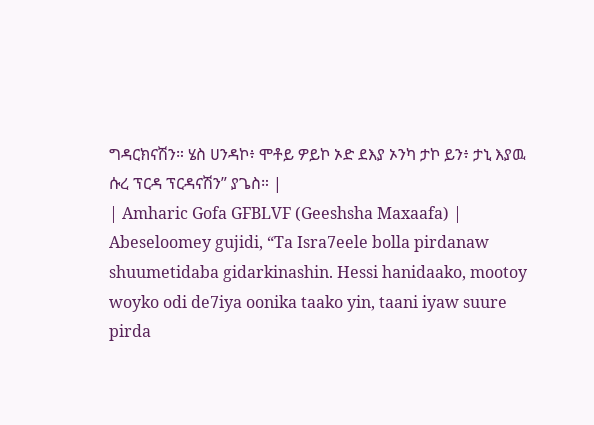ግዳርክናሽን። ሄስ ሀንዳኮ፥ ሞቶይ ዎይኮ ኦድ ደእያ ኦንካ ታኮ ይን፥ ታኒ እያዉ ሱረ ፕርዳ ፕርዳናሽን” ያጌስ። |
| Amharic Gofa GFBLVF (Geeshsha Maxaafa) | Abeseloomey gujidi, “Ta Isra7eele bolla pirdanaw shuumetidaba gidarkinashin. Hessi hanidaako, mootoy woyko odi de7iya oonika taako yin, taani iyaw suure pirda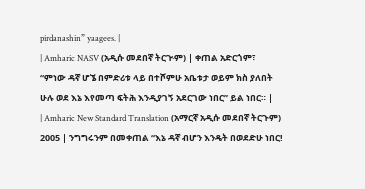pirdanashin” yaagees. |
| Amharic NASV (አዲሱ መደበኛ ትርጒም) | ቀጠል አድርጎም፣ “ምነው ዳኛ ሆኜ በምድሪቱ ላይ በተሾምሁ አቤቱታ ወይም ክስ ያለበት ሁሉ ወደ እኔ እየመጣ ፍትሕ እንዲያገኝ አደርገው ነበር” ይል ነበር። |
| Amharic New Standard Translation (አማርኛ አዲሱ መደበኛ ትርጉም) 2005 | ንግግሩንም በመቀጠል “እኔ ዳኛ ብሆን እንዴት በወደድሁ ነበር!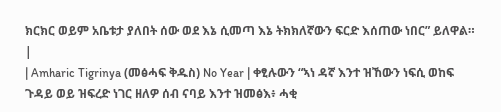ክርክር ወይም አቤቱታ ያለበት ሰው ወደ እኔ ሲመጣ እኔ ትክክለኛውን ፍርድ እሰጠው ነበር” ይለዋል። |
| Amharic Tigrinya (መፅሓፍ ቅዱስ) No Year | ቀፂሉውን “ኣነ ዳኛ እንተ ዝኸውን ነፍሲ ወከፍ ጉዳይ ወይ ዝፍረድ ነገር ዘለዎ ሰብ ናባይ እንተ ዝመፅእ፥ ሓቂ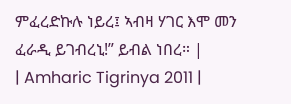ምፈረድኩሉ ነይረ፤ ኣብዛ ሃገር እሞ መን ፈራዲ ይገብረኒ!” ይብል ነበረ። |
| Amharic Tigrinya 2011 |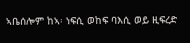ኣቤሰሎም ከኣ፡ ነፍሲ ወከፍ ባእሲ ወይ ዚፍረድ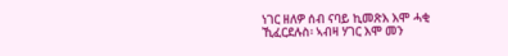ነገር ዘለዎ ሰብ ናባይ ኪመጽእ እሞ ሓቂ ኺፈርደሉስ፡ ኣብዛ ሃገር እሞ መን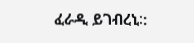ፈራዲ ይገብረኒ∶: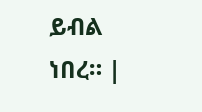ይብል ነበረ። |